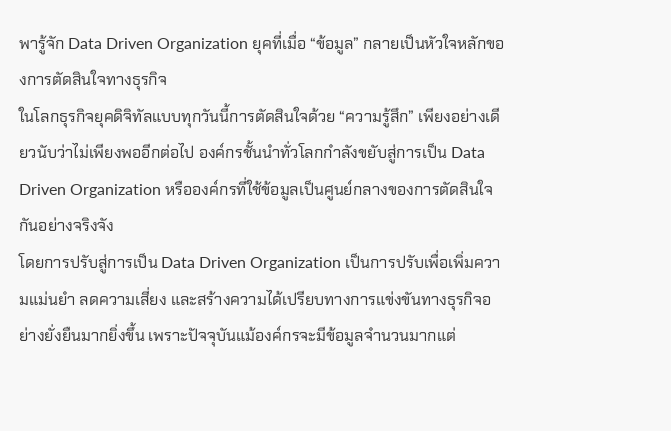พารู้จัก Data Driven Organization ยุคที่เมื่อ “ข้อมูล” กลายเป็นหัวใจหลักของการตัดสินใจทางธุรกิจ
ในโลกธุรกิจยุคดิจิทัลแบบทุกวันนี้การตัดสินใจด้วย “ความรู้สึก” เพียงอย่างเดียวนับว่าไม่เพียงพออีกต่อไป องค์กรชั้นนำทั่วโลกกำลังขยับสู่การเป็น Data Driven Organization หรือองค์กรที่ใช้ข้อมูลเป็นศูนย์กลางของการตัดสินใจกันอย่างจริงจัง
โดยการปรับสู่การเป็น Data Driven Organization เป็นการปรับเพื่อเพิ่มความแม่นยำ ลดความเสี่ยง และสร้างความได้เปรียบทางการแข่งขันทางธุรกิจอย่างยั่งยืนมากยิ่งขึ้น เพราะปัจจุบันแม้องค์กรจะมีข้อมูลจำนวนมากแต่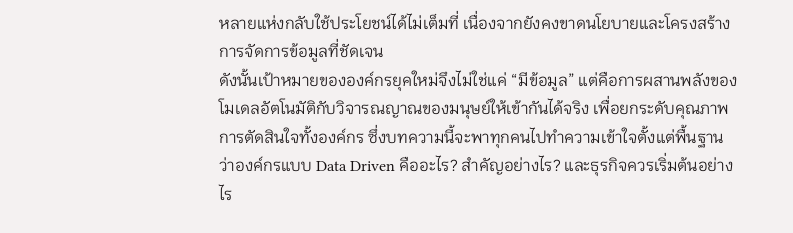หลายแห่งกลับใช้ประโยชน์ได้ไม่เต็มที่ เนื่องจากยังคงขาดนโยบายและโครงสร้างการจัดการข้อมูลที่ชัดเจน
ดังนั้นเป้าหมายขององค์กรยุคใหม่จึงไม่ใช่แค่ “มีข้อมูล” แต่คือการผสานพลังของโมเดลอัตโนมัติกับวิจารณญาณของมนุษย์ให้เข้ากันได้จริง เพื่อยกระดับคุณภาพการตัดสินใจทั้งองค์กร ซึ่งบทความนี้จะพาทุกคนไปทำความเข้าใจตั้งแต่พื้นฐานว่าองค์กรแบบ Data Driven คืออะไร? สำคัญอย่างไร? และธุรกิจควรเริ่มต้นอย่างไร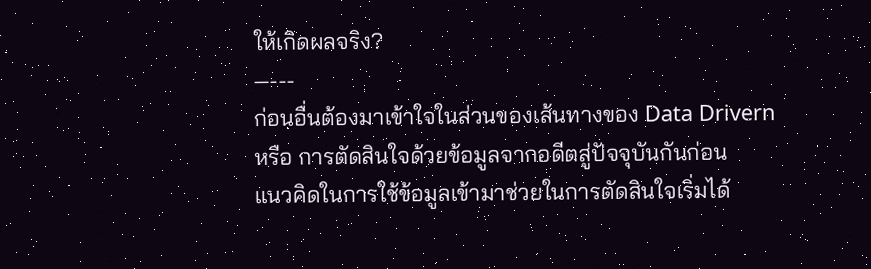ให้เกิดผลจริง?
—---
ก่อนอื่นต้องมาเข้าใจในส่วนของเส้นทางของ Data Drivern หรือ การตัดสินใจด้วยข้อมูลจากอดีตสู่ปัจจุบันกันก่อน
แนวคิดในการใช้ข้อมูลเข้ามาช่วยในการตัดสินใจเริ่มได้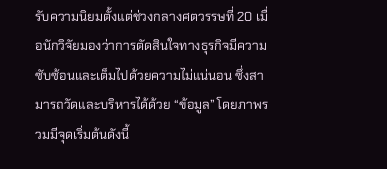รับความนิยมตั้งแต่ช่วงกลางศตวรรษที่ 20 เมื่อนักวิจัยมองว่าการตัดสินใจทางธุรกิจมีความซับซ้อนและเต็มไปด้วยความไม่แน่นอน ซึ่งสามารถวัดและบริหารได้ด้วย “ข้อมูล” โดยภาพรวมมีจุดเริ่มต้นดังนี้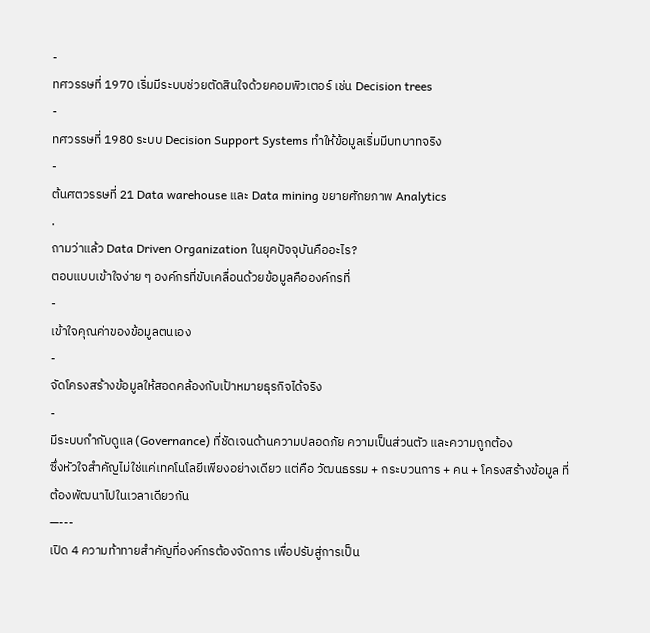-
ทศวรรษที่ 1970 เริ่มมีระบบช่วยตัดสินใจด้วยคอมพิวเตอร์ เช่น Decision trees
-
ทศวรรษที่ 1980 ระบบ Decision Support Systems ทำให้ข้อมูลเริ่มมีบทบาทจริง
-
ต้นศตวรรษที่ 21 Data warehouse และ Data mining ขยายศักยภาพ Analytics
.
ถามว่าแล้ว Data Driven Organization ในยุคปัจจุบันคืออะไร?
ตอบแบบเข้าใจง่าย ๆ องค์กรที่ขับเคลื่อนด้วยข้อมูลคือองค์กรที่
-
เข้าใจคุณค่าของข้อมูลตนเอง
-
จัดโครงสร้างข้อมูลให้สอดคล้องกับเป้าหมายธุรกิจได้จริง
-
มีระบบกำกับดูแล (Governance) ที่ชัดเจนด้านความปลอดภัย ความเป็นส่วนตัว และความถูกต้อง
ซึ่งหัวใจสำคัญไม่ใช่แค่เทคโนโลยีเพียงอย่างเดียว แต่คือ วัฒนธรรม + กระบวนการ + คน + โครงสร้างข้อมูล ที่ต้องพัฒนาไปในเวลาเดียวกัน
—---
เปิด 4 ความท้าทายสำคัญที่องค์กรต้องจัดการ เพื่อปรับสู่การเป็น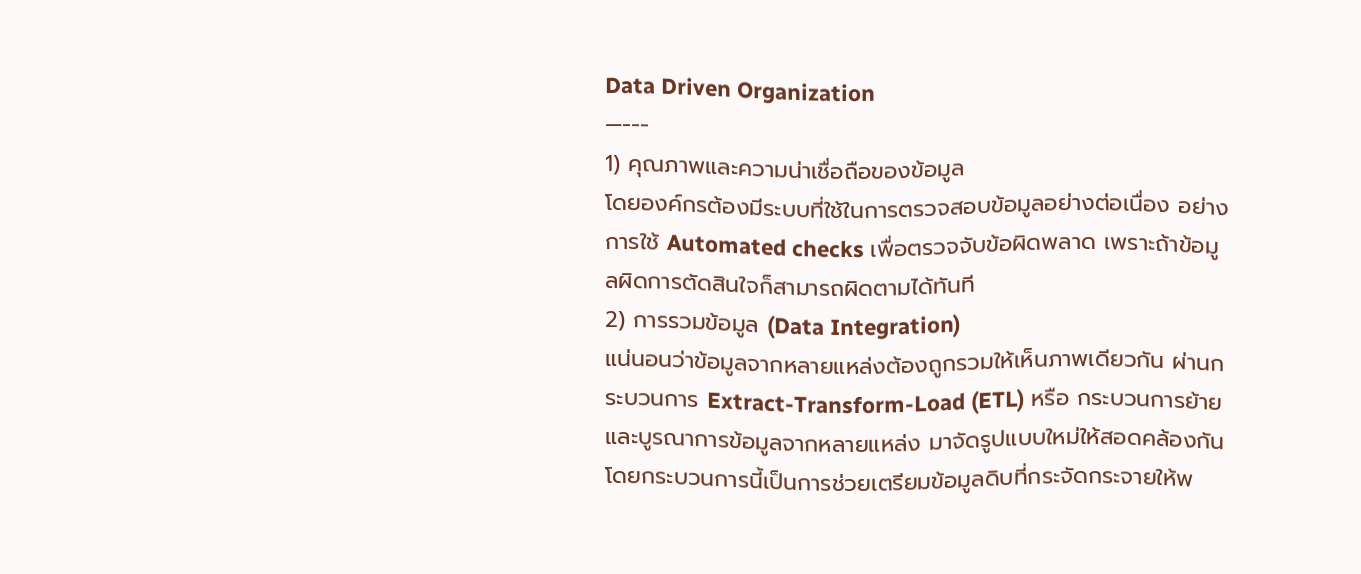Data Driven Organization
—---
1) คุณภาพและความน่าเชื่อถือของข้อมูล
โดยองค์กรต้องมีระบบที่ใช้ในการตรวจสอบข้อมูลอย่างต่อเนื่อง อย่างการใช้ Automated checks เพื่อตรวจจับข้อผิดพลาด เพราะถ้าข้อมูลผิดการตัดสินใจก็สามารถผิดตามได้ทันที
2) การรวมข้อมูล (Data Integration)
แน่นอนว่าข้อมูลจากหลายแหล่งต้องถูกรวมให้เห็นภาพเดียวกัน ผ่านกระบวนการ Extract-Transform-Load (ETL) หรือ กระบวนการย้ายและบูรณาการข้อมูลจากหลายแหล่ง มาจัดรูปแบบใหม่ให้สอดคล้องกัน โดยกระบวนการนี้เป็นการช่วยเตรียมข้อมูลดิบที่กระจัดกระจายให้พ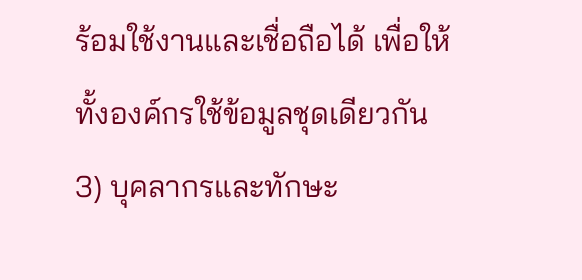ร้อมใช้งานและเชื่อถือได้ เพื่อให้ทั้งองค์กรใช้ข้อมูลชุดเดียวกัน
3) บุคลากรและทักษะ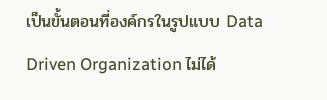เป็นขั้นตอนที่องค์กรในรูปแบบ Data Driven Organization ไม่ได้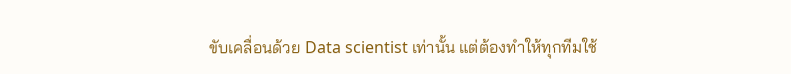ขับเคลื่อนด้วย Data scientist เท่านั้น แต่ต้องทำให้ทุกทีมใช้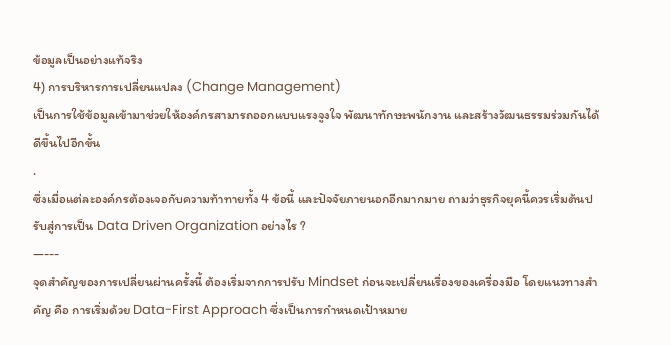ข้อมูลเป็นอย่างแท้จริง
4) การบริหารการเปลี่ยนแปลง (Change Management)
เป็นการใช้ข้อมูลเข้ามาช่วยให้องค์กรสามารถออกแบบแรงจูงใจ พัฒนาทักษะพนักงาน และสร้างวัฒนธรรมร่วมกันได้ดีขึ้นไปอีกขั้น
.
ซึ่งเมื่อแต่ละองค์กรต้องเจอกับความท้าทายทั้ง 4 ข้อนี้ และปัจจัยภายนอกอีกมากมาย ถามว่าธุรกิจยุคนี้ควรเริ่มต้นปรับสู่การเป็น Data Driven Organization อย่างไร ?
—---
จุดสำคัญของการเปลี่ยนผ่านครั้งนี้ ต้องเริ่มจากการปรับ Mindset ก่อนจะเปลี่ยนเรื่องของเครื่องมือ โดยแนวทางสำคัญ คือ การเริ่มด้วย Data-First Approach ซึ่งเป็นการกำหนดเป้าหมาย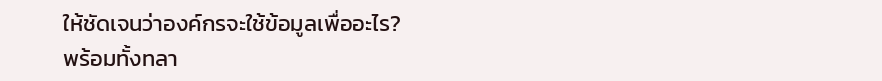ให้ชัดเจนว่าองค์กรจะใช้ข้อมูลเพื่ออะไร?
พร้อมทั้งทลา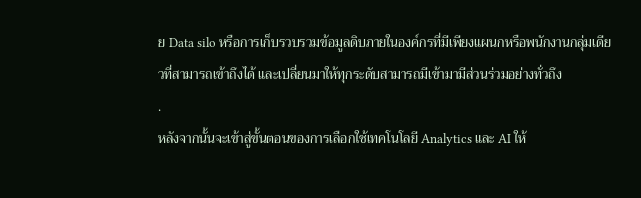ย Data silo หรือการเก็บรวบรวมข้อมูลดิบภายในองค์กรที่มีเพียงแผนกหรือพนักงานกลุ่มเดียวที่สามารถเข้าถึงได้ และเปลี่ยนมาให้ทุกระดับสามารถมีเข้ามามีส่วนร่วมอย่างทั่วถึง
.
หลังจากนั้นจะเข้าสู่ขั้นตอนของการเลือกใช้เทคโนโลยี Analytics และ AI ให้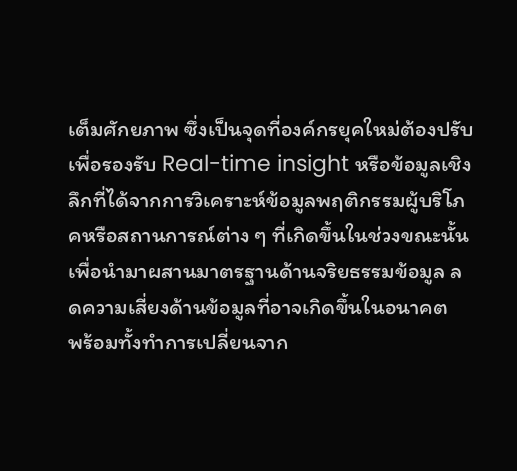เต็มศักยภาพ ซึ่งเป็นจุดที่องค์กรยุคใหม่ต้องปรับเพื่อรองรับ Real-time insight หรือข้อมูลเชิงลึกที่ได้จากการวิเคราะห์ข้อมูลพฤติกรรมผู้บริโภคหรือสถานการณ์ต่าง ๆ ที่เกิดขึ้นในช่วงขณะนั้น เพื่อนำมาผสานมาตรฐานด้านจริยธรรมข้อมูล ลดความเสี่ยงด้านข้อมูลที่อาจเกิดขึ้นในอนาคต
พร้อมทั้งทำการเปลี่ยนจาก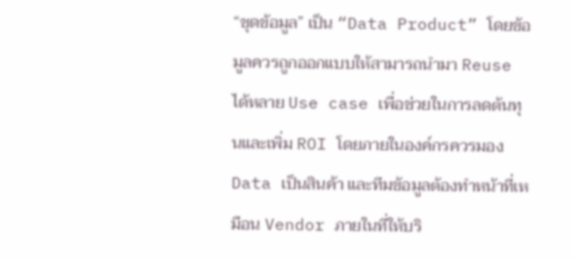“ชุดข้อมูล” เป็น “Data Product” โดยข้อมูลควรถูกออกแบบให้สามารถนำมา Reuse ได้หลาย Use case เพื่อช่วยในการลดต้นทุนและเพิ่ม ROI โดยภายในองค์กรควรมอง Data เป็นสินค้า และทีมข้อมูลต้องทำหน้าที่เหมือน Vendor ภายในที่ให้บริ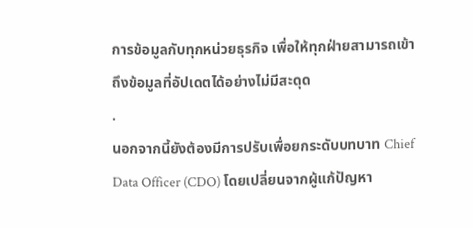การข้อมูลกับทุกหน่วยธุรกิจ เพื่อให้ทุกฝ่ายสามารถเข้าถึงข้อมูลที่อัปเดตได้อย่างไม่มีสะดุด
.
นอกจากนี้ยังต้องมีการปรับเพื่อยกระดับบทบาท Chief Data Officer (CDO) โดยเปลี่ยนจากผู้แก้ปัญหา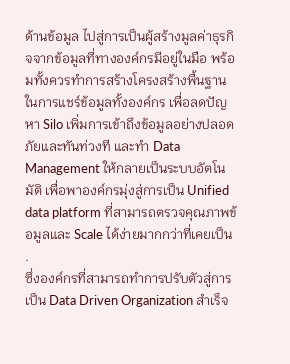ด้านข้อมูล ไปสู่การเป็นผู้สร้างมูลค่าธุรกิจจากข้อมูลที่ทางองค์กรมีอยู่ในมือ พร้อมทั้งควรทำการสร้างโครงสร้างพื้นฐานในการแชร์ข้อมูลทั้งองค์กร เพื่อลดปัญหา Silo เพิ่มการเข้าถึงข้อมูลอย่างปลอดภัยและทันท่วงที และทำ Data Management ให้กลายเป็นระบบอัตโนมัติ เพื่อพาองค์กรมุ่งสู่การเป็น Unified data platform ที่สามารถตรวจคุณภาพข้อมูลและ Scale ได้ง่ายมากกว่าที่เคยเป็น
.
ซึ่งองค์กรที่สามารถทำการปรับตัวสู่การเป็น Data Driven Organization สำเร็จ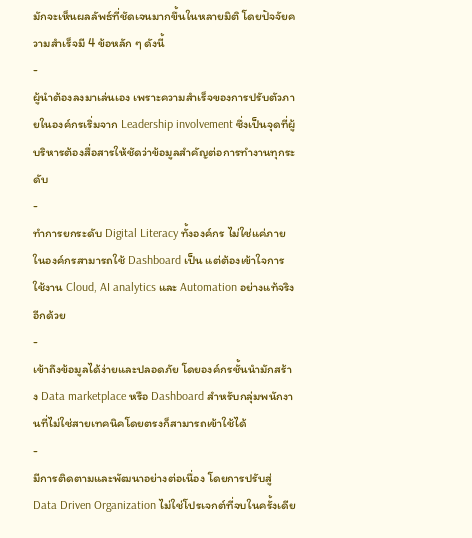มักจะเห็นผลลัพธ์ที่ชัดเจนมากขึ้นในหลายมิติ โดยปัจจัยความสำเร็จมี 4 ข้อหลัก ๆ ดังนี้
-
ผู้นำต้องลงมาเล่นเอง เพราะความสำเร็จของการปรับตัวภายในองค์กรเริ่มจาก Leadership involvement ซึ่งเป็นจุดที่ผู้บริหารต้องสื่อสารให้ชัดว่าข้อมูลสำคัญต่อการทำงานทุกระดับ
-
ทำการยกระดับ Digital Literacy ทั้งองค์กร ไม่ใช่แค่ภายในองค์กรสามารถใช้ Dashboard เป็น แต่ต้องเข้าใจการใช้งาน Cloud, AI analytics และ Automation อย่างแท้จริงอีกด้วย
-
เข้าถึงข้อมูลได้ง่ายและปลอดภัย โดยองค์กรชั้นนำมักสร้าง Data marketplace หรือ Dashboard สำหรับกลุ่มพนักงานที่ไม่ใช่สายเทคนิคโดยตรงก็สามารถเข้าใช้ได้
-
มีการติดตามและพัฒนาอย่างต่อเนื่อง โดยการปรับสู่ Data Driven Organization ไม่ใช่โปรเจกต์ที่จบในครั้งเดีย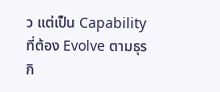ว แต่เป็น Capability ที่ต้อง Evolve ตามธุรกิ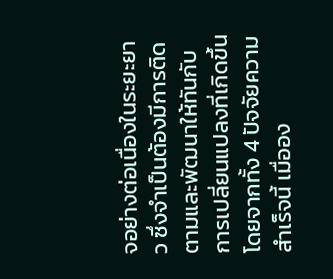จอย่างต่อเนื่องในระยะยาว ซึ่งจำเป็นต้องมีการติดตามและพัฒนาให้ทันกับการเปลี่ยนแปลงที่เกิดขึ้น
โดยจากทั้ง 4 ปัจจัยความสำเร็จนี้ เมื่ออง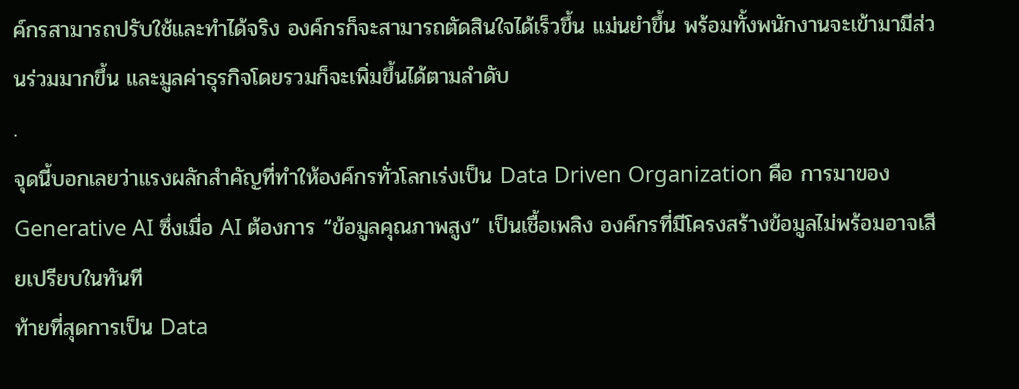ค์กรสามารถปรับใช้และทำได้จริง องค์กรก็จะสามารถตัดสินใจได้เร็วขึ้น แม่นยำขึ้น พร้อมทั้งพนักงานจะเข้ามามีส่วนร่วมมากขึ้น และมูลค่าธุรกิจโดยรวมก็จะเพิ่มขึ้นได้ตามลำดับ
.
จุดนี้บอกเลยว่าแรงผลักสำคัญที่ทำให้องค์กรทั่วโลกเร่งเป็น Data Driven Organization คือ การมาของ Generative AI ซึ่งเมื่อ AI ต้องการ “ข้อมูลคุณภาพสูง” เป็นเชื้อเพลิง องค์กรที่มีโครงสร้างข้อมูลไม่พร้อมอาจเสียเปรียบในทันที
ท้ายที่สุดการเป็น Data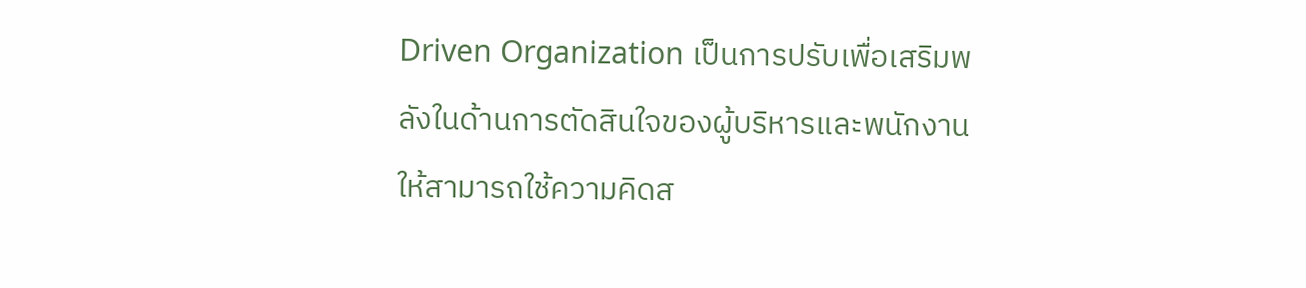Driven Organization เป็นการปรับเพื่อเสริมพลังในด้านการตัดสินใจของผู้บริหารและพนักงาน ให้สามารถใช้ความคิดส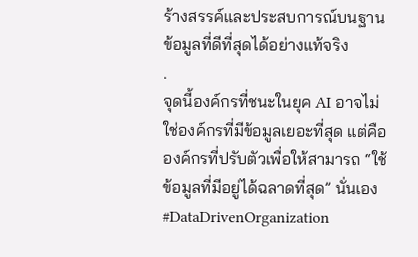ร้างสรรค์และประสบการณ์บนฐานข้อมูลที่ดีที่สุดได้อย่างแท้จริง
.
จุดนี้องค์กรที่ชนะในยุค AI อาจไม่ใช่องค์กรที่มีข้อมูลเยอะที่สุด แต่คือองค์กรที่ปรับตัวเพื่อให้สามารถ “ใช้ข้อมูลที่มีอยู่ได้ฉลาดที่สุด” นั่นเอง
#DataDrivenOrganization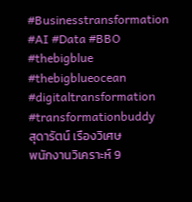#Businesstransformation #AI #Data #BBO #thebigblue #thebigblueocean #digitaltransformation #transformationbuddy
สุดารัตน์ เรืองวิเศษ
พนักงานวิเคราะห์ 9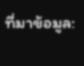ที่มาข้อมูล: